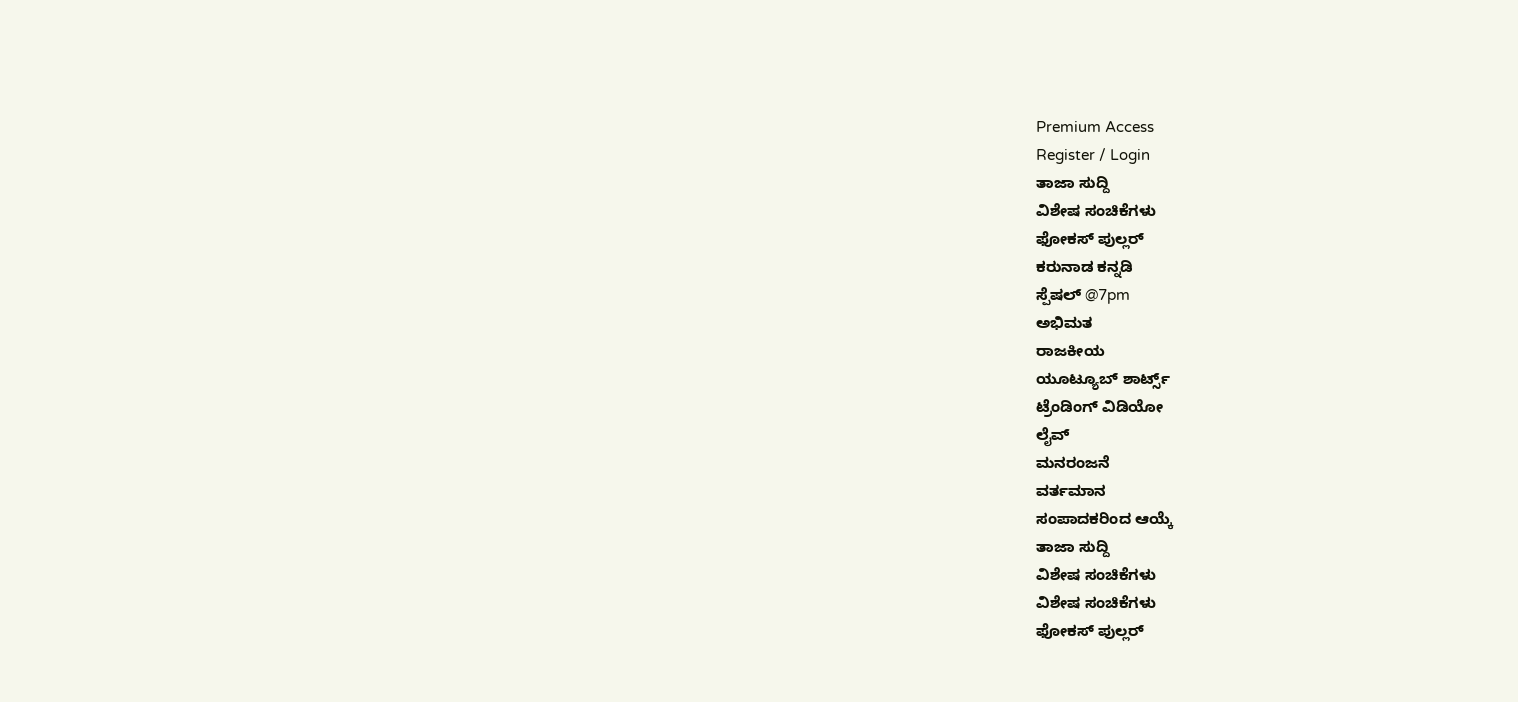Premium Access
Register / Login
ತಾಜಾ ಸುದ್ದಿ
ವಿಶೇಷ ಸಂಚಿಕೆಗಳು
ಫೋಕಸ್ ಪುಲ್ಲರ್
ಕರುನಾಡ ಕನ್ನಡಿ
ಸ್ಪೆಷಲ್ @7pm
ಅಭಿಮತ
ರಾಜಕೀಯ
ಯೂಟ್ಯೂಬ್ ಶಾರ್ಟ್ಸ್
ಟ್ರೆಂಡಿಂಗ್ ವಿಡಿಯೋ
ಲೈವ್
ಮನರಂಜನೆ
ವರ್ತಮಾನ
ಸಂಪಾದಕರಿಂದ ಆಯ್ಕೆ
ತಾಜಾ ಸುದ್ದಿ
ವಿಶೇಷ ಸಂಚಿಕೆಗಳು
ವಿಶೇಷ ಸಂಚಿಕೆಗಳು
ಫೋಕಸ್ ಪುಲ್ಲರ್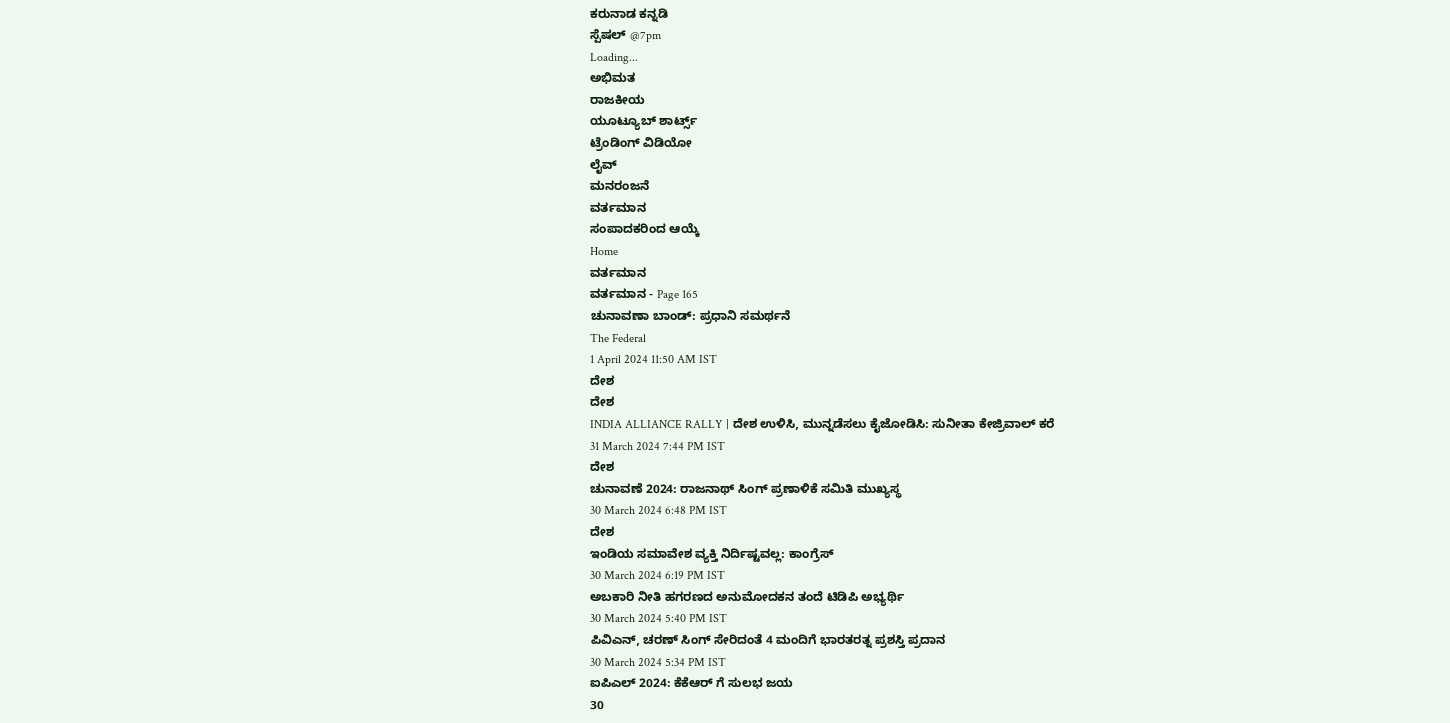ಕರುನಾಡ ಕನ್ನಡಿ
ಸ್ಪೆಷಲ್ @7pm
Loading...
ಅಭಿಮತ
ರಾಜಕೀಯ
ಯೂಟ್ಯೂಬ್ ಶಾರ್ಟ್ಸ್
ಟ್ರೆಂಡಿಂಗ್ ವಿಡಿಯೋ
ಲೈವ್
ಮನರಂಜನೆ
ವರ್ತಮಾನ
ಸಂಪಾದಕರಿಂದ ಆಯ್ಕೆ
Home
ವರ್ತಮಾನ
ವರ್ತಮಾನ - Page 165
ಚುನಾವಣಾ ಬಾಂಡ್: ಪ್ರಧಾನಿ ಸಮರ್ಥನೆ
The Federal
1 April 2024 11:50 AM IST
ದೇಶ
ದೇಶ
INDIA ALLIANCE RALLY | ದೇಶ ಉಳಿಸಿ, ಮುನ್ನಡೆಸಲು ಕೈಜೋಡಿಸಿ: ಸುನೀತಾ ಕೇಜ್ರಿವಾಲ್ ಕರೆ
31 March 2024 7:44 PM IST
ದೇಶ
ಚುನಾವಣೆ 2024: ರಾಜನಾಥ್ ಸಿಂಗ್ ಪ್ರಣಾಳಿಕೆ ಸಮಿತಿ ಮುಖ್ಯಸ್ಥ
30 March 2024 6:48 PM IST
ದೇಶ
ಇಂಡಿಯ ಸಮಾವೇಶ ವ್ಯಕ್ತಿ ನಿರ್ದಿಷ್ಟವಲ್ಲ: ಕಾಂಗ್ರೆಸ್
30 March 2024 6:19 PM IST
ಅಬಕಾರಿ ನೀತಿ ಹಗರಣದ ಅನುಮೋದಕನ ತಂದೆ ಟಿಡಿಪಿ ಅಭ್ಯರ್ಥಿ
30 March 2024 5:40 PM IST
ಪಿವಿಎನ್, ಚರಣ್ ಸಿಂಗ್ ಸೇರಿದಂತೆ 4 ಮಂದಿಗೆ ಭಾರತರತ್ನ ಪ್ರಶಸ್ತಿ ಪ್ರದಾನ
30 March 2024 5:34 PM IST
ಐಪಿಎಲ್ 2024: ಕೆಕೆಆರ್ ಗೆ ಸುಲಭ ಜಯ
30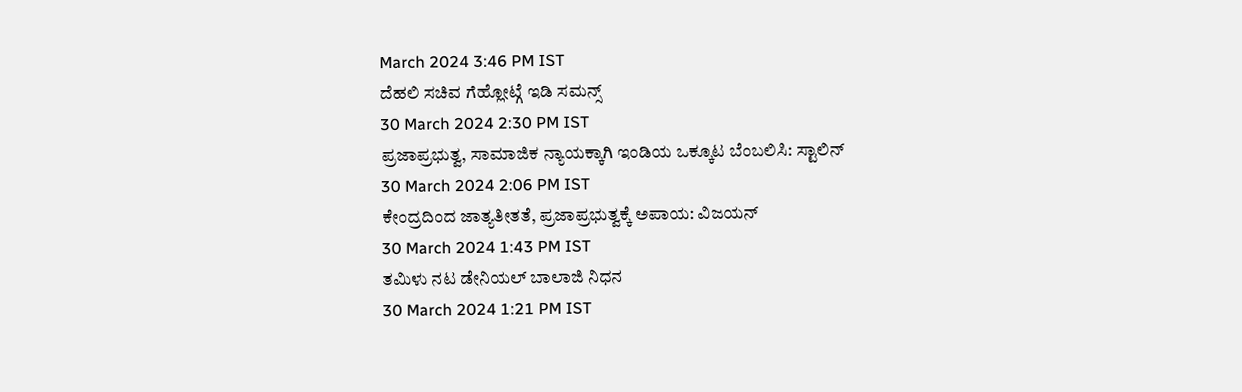March 2024 3:46 PM IST
ದೆಹಲಿ ಸಚಿವ ಗೆಹ್ಲೋಟ್ಗೆ ಇಡಿ ಸಮನ್ಸ್
30 March 2024 2:30 PM IST
ಪ್ರಜಾಪ್ರಭುತ್ವ, ಸಾಮಾಜಿಕ ನ್ಯಾಯಕ್ಕಾಗಿ ಇಂಡಿಯ ಒಕ್ಕೂಟ ಬೆಂಬಲಿಸಿ: ಸ್ಟಾಲಿನ್
30 March 2024 2:06 PM IST
ಕೇಂದ್ರದಿಂದ ಜಾತ್ಯತೀತತೆ, ಪ್ರಜಾಪ್ರಭುತ್ವಕ್ಕೆ ಅಪಾಯ: ವಿಜಯನ್
30 March 2024 1:43 PM IST
ತಮಿಳು ನಟ ಡೇನಿಯಲ್ ಬಾಲಾಜಿ ನಿಧನ
30 March 2024 1:21 PM IST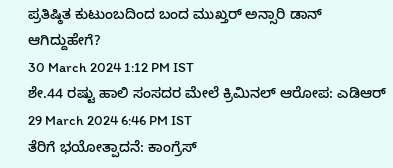ಪ್ರತಿಷ್ಠಿತ ಕುಟುಂಬದಿಂದ ಬಂದ ಮುಖ್ತರ್ ಅನ್ಸಾರಿ ಡಾನ್ ಆಗಿದ್ದುಹೇಗೆ?
30 March 2024 1:12 PM IST
ಶೇ.44 ರಷ್ಟು ಹಾಲಿ ಸಂಸದರ ಮೇಲೆ ಕ್ರಿಮಿನಲ್ ಆರೋಪ: ಎಡಿಆರ್
29 March 2024 6:46 PM IST
ತೆರಿಗೆ ಭಯೋತ್ಪಾದನೆ: ಕಾಂಗ್ರೆಸ್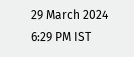29 March 2024 6:29 PM IST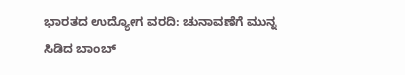ಭಾರತದ ಉದ್ಯೋಗ ವರದಿ: ಚುನಾವಣೆಗೆ ಮುನ್ನ ಸಿಡಿದ ಬಾಂಬ್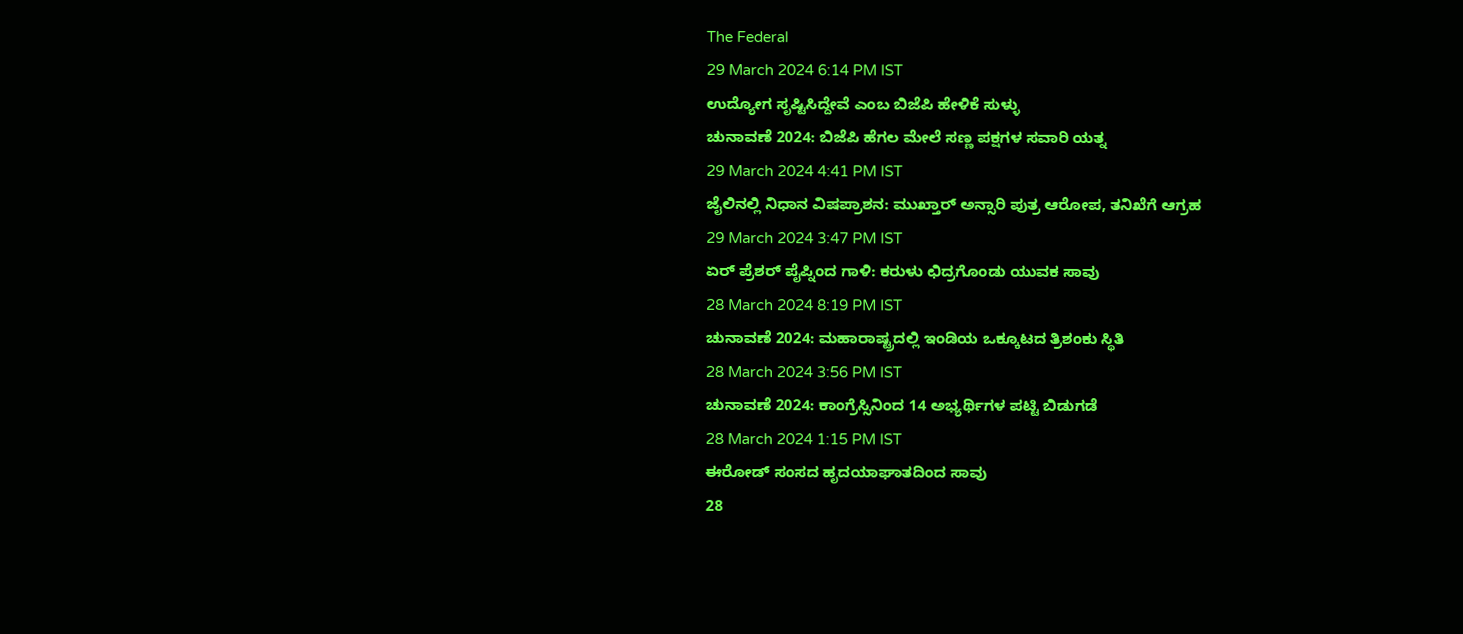The Federal
29 March 2024 6:14 PM IST
ಉದ್ಯೋಗ ಸೃಷ್ಟಿಸಿದ್ದೇವೆ ಎಂಬ ಬಿಜೆಪಿ ಹೇಳಿಕೆ ಸುಳ್ಳು
ಚುನಾವಣೆ 2024: ಬಿಜೆಪಿ ಹೆಗಲ ಮೇಲೆ ಸಣ್ಣ ಪಕ್ಷಗಳ ಸವಾರಿ ಯತ್ನ
29 March 2024 4:41 PM IST
ಜೈಲಿನಲ್ಲಿ ನಿಧಾನ ವಿಷಪ್ರಾಶನ: ಮುಖ್ತಾರ್ ಅನ್ಸಾರಿ ಪುತ್ರ ಆರೋಪ, ತನಿಖೆಗೆ ಆಗ್ರಹ
29 March 2024 3:47 PM IST
ಏರ್ ಪ್ರೆಶರ್ ಪೈಪ್ನಿಂದ ಗಾಳಿ: ಕರುಳು ಛಿದ್ರಗೊಂಡು ಯುವಕ ಸಾವು
28 March 2024 8:19 PM IST
ಚುನಾವಣೆ 2024: ಮಹಾರಾಷ್ಟ್ರದಲ್ಲಿ ಇಂಡಿಯ ಒಕ್ಕೂಟದ ತ್ರಿಶಂಕು ಸ್ಥಿತಿ
28 March 2024 3:56 PM IST
ಚುನಾವಣೆ 2024: ಕಾಂಗ್ರೆಸ್ಸಿನಿಂದ 14 ಅಭ್ಯರ್ಥಿಗಳ ಪಟ್ಟಿ ಬಿಡುಗಡೆ
28 March 2024 1:15 PM IST
ಈರೋಡ್ ಸಂಸದ ಹೃದಯಾಘಾತದಿಂದ ಸಾವು
28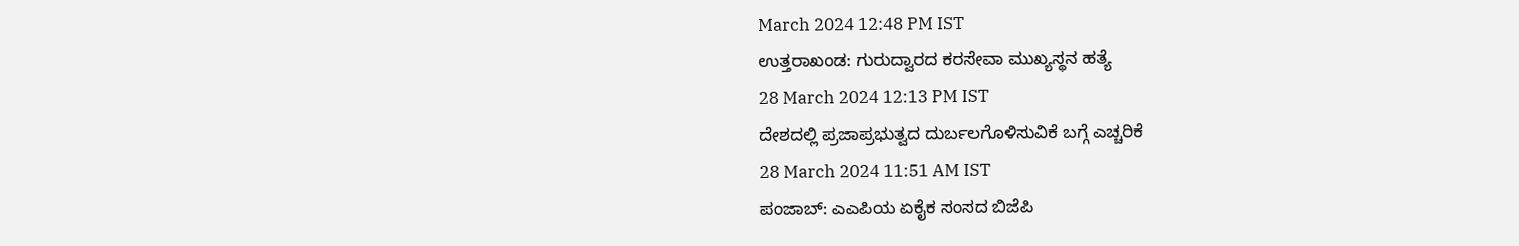March 2024 12:48 PM IST
ಉತ್ತರಾಖಂಡ: ಗುರುದ್ವಾರದ ಕರಸೇವಾ ಮುಖ್ಯಸ್ಥನ ಹತ್ಯೆ
28 March 2024 12:13 PM IST
ದೇಶದಲ್ಲಿ ಪ್ರಜಾಪ್ರಭುತ್ವದ ದುರ್ಬಲಗೊಳಿಸುವಿಕೆ ಬಗ್ಗೆ ಎಚ್ಚರಿಕೆ
28 March 2024 11:51 AM IST
ಪಂಜಾಬ್: ಎಎಪಿಯ ಏಕೈಕ ಸಂಸದ ಬಿಜೆಪಿ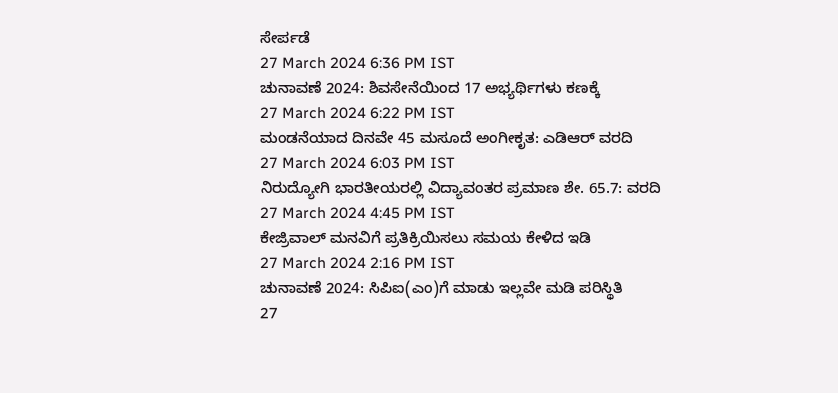ಸೇರ್ಪಡೆ
27 March 2024 6:36 PM IST
ಚುನಾವಣೆ 2024: ಶಿವಸೇನೆಯಿಂದ 17 ಅಭ್ಯರ್ಥಿಗಳು ಕಣಕ್ಕೆ
27 March 2024 6:22 PM IST
ಮಂಡನೆಯಾದ ದಿನವೇ 45 ಮಸೂದೆ ಅಂಗೀಕೃತ: ಎಡಿಆರ್ ವರದಿ
27 March 2024 6:03 PM IST
ನಿರುದ್ಯೋಗಿ ಭಾರತೀಯರಲ್ಲಿ ವಿದ್ಯಾವಂತರ ಪ್ರಮಾಣ ಶೇ. 65.7: ವರದಿ
27 March 2024 4:45 PM IST
ಕೇಜ್ರಿವಾಲ್ ಮನವಿಗೆ ಪ್ರತಿಕ್ರಿಯಿಸಲು ಸಮಯ ಕೇಳಿದ ಇಡಿ
27 March 2024 2:16 PM IST
ಚುನಾವಣೆ 2024: ಸಿಪಿಐ(ಎಂ)ಗೆ ಮಾಡು ಇಲ್ಲವೇ ಮಡಿ ಪರಿಸ್ಥಿತಿ
27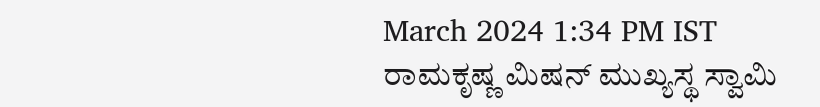March 2024 1:34 PM IST
ರಾಮಕೃಷ್ಣ ಮಿಷನ್ ಮುಖ್ಯಸ್ಥ ಸ್ವಾಮಿ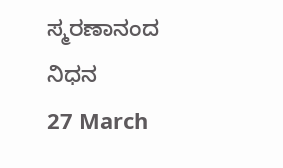ಸ್ಮರಣಾನಂದ ನಿಧನ
27 March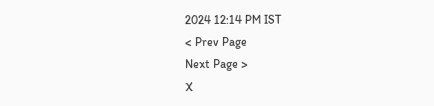2024 12:14 PM IST
< Prev Page
Next Page >
X